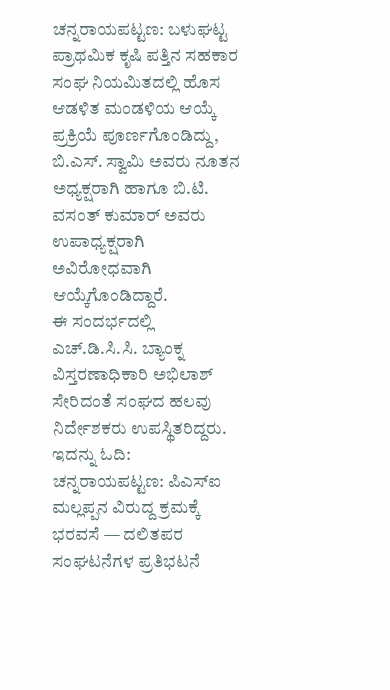ಚನ್ನರಾಯಪಟ್ಟಣ: ಬಳುಘಟ್ಟ ಪ್ರಾಥಮಿಕ ಕೃಷಿ ಪತ್ತಿನ ಸಹಕಾರ ಸಂಘ ನಿಯಮಿತದಲ್ಲಿ ಹೊಸ ಆಡಳಿತ ಮಂಡಳಿಯ ಆಯ್ಕೆ ಪ್ರಕ್ರಿಯೆ ಪೂರ್ಣಗೊಂಡಿದ್ದು, ಬಿ.ಎಸ್. ಸ್ವಾಮಿ ಅವರು ನೂತನ ಅಧ್ಯಕ್ಷರಾಗಿ ಹಾಗೂ ಬಿ.ಟಿ. ವಸಂತ್ ಕುಮಾರ್ ಅವರು ಉಪಾಧ್ಯಕ್ಷರಾಗಿ ಅವಿರೋಧವಾಗಿ ಆಯ್ಕೆಗೊಂಡಿದ್ದಾರೆ.
ಈ ಸಂದರ್ಭದಲ್ಲಿ ಎಚ್.ಡಿ.ಸಿ.ಸಿ. ಬ್ಯಾಂಕ್ನ ವಿಸ್ತರಣಾಧಿಕಾರಿ ಅಭಿಲಾಶ್ ಸೇರಿದಂತೆ ಸಂಘದ ಹಲವು ನಿರ್ದೇಶಕರು ಉಪಸ್ಥಿತರಿದ್ದರು.
ಇದನ್ನು ಓದಿ: ಚನ್ನರಾಯಪಟ್ಟಣ: ಪಿಎಸ್ಐ ಮಲ್ಲಪ್ಪನ ವಿರುದ್ದ ಕ್ರಮಕ್ಕೆ ಭರವಸೆ — ದಲಿತಪರ ಸಂಘಟನೆಗಳ ಪ್ರತಿಭಟನೆ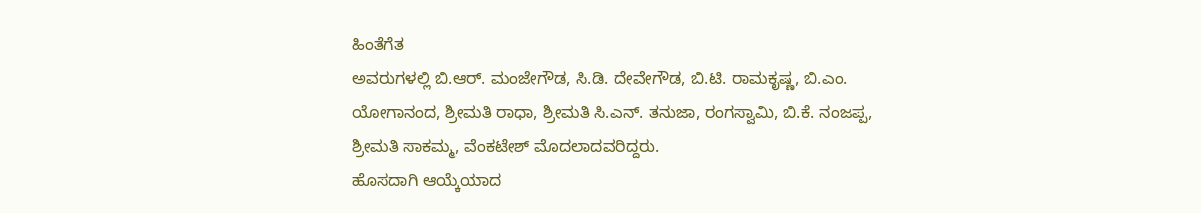ಹಿಂತೆಗೆತ
ಅವರುಗಳಲ್ಲಿ ಬಿ.ಆರ್. ಮಂಜೇಗೌಡ, ಸಿ.ಡಿ. ದೇವೇಗೌಡ, ಬಿ.ಟಿ. ರಾಮಕೃಷ್ಣ, ಬಿ.ಎಂ. ಯೋಗಾನಂದ, ಶ್ರೀಮತಿ ರಾಧಾ, ಶ್ರೀಮತಿ ಸಿ.ಎನ್. ತನುಜಾ, ರಂಗಸ್ವಾಮಿ, ಬಿ.ಕೆ. ನಂಜಪ್ಪ, ಶ್ರೀಮತಿ ಸಾಕಮ್ಮ, ವೆಂಕಟೇಶ್ ಮೊದಲಾದವರಿದ್ದರು.
ಹೊಸದಾಗಿ ಆಯ್ಕೆಯಾದ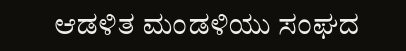ಆಡಳಿತ ಮಂಡಳಿಯು ಸಂಘದ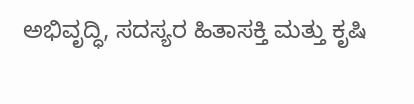ಅಭಿವೃದ್ಧಿ, ಸದಸ್ಯರ ಹಿತಾಸಕ್ತಿ ಮತ್ತು ಕೃಷಿ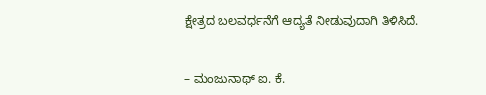ಕ್ಷೇತ್ರದ ಬಲವರ್ಧನೆಗೆ ಆದ್ಯತೆ ನೀಡುವುದಾಗಿ ತಿಳಿಸಿದೆ.


– ಮಂಜುನಾಥ್ ಐ. ಕೆ.